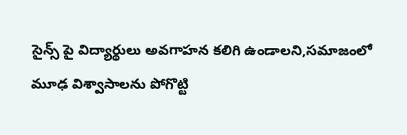సైన్స్ పై విద్యార్థులు అవగాహన కలిగి ఉండాలని,సమాజంలో మూఢ విశ్వాసాలను పోగొట్టి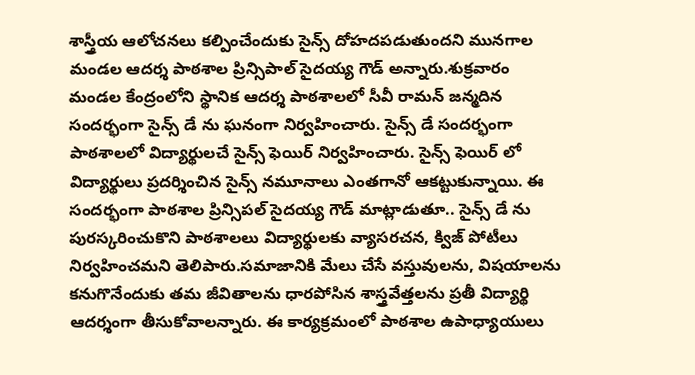శాస్త్రీయ ఆలోచనలు కల్పించేందుకు సైన్స్ దోహదపడుతుందని మునగాల మండల ఆదర్శ పాఠశాల ప్రిన్సిపాల్ సైదయ్య గౌడ్ అన్నారు.శుక్రవారం మండల కేంద్రంలోని స్థానిక ఆదర్శ పాఠశాలలో సీవీ రామన్ జన్మదిన సందర్భంగా సైన్స్ డే ను ఘనంగా నిర్వహించారు. సైన్స్ డే సందర్భంగా పాఠశాలలో విద్యార్థులచే సైన్స్ ఫెయిర్ నిర్వహించారు. సైన్స్ ఫెయిర్ లో విద్యార్థులు ప్రదర్శించిన సైన్స్ నమూనాలు ఎంతగానో ఆకట్టుకున్నాయి. ఈ సందర్భంగా పాఠశాల ప్రిన్సిపల్ సైదయ్య గౌడ్ మాట్లాడుతూ.. సైన్స్ డే ను పురస్కరించుకొని పాఠశాలలు విద్యార్థులకు వ్యాసరచన, క్విజ్ పోటీలు నిర్వహించమని తెలిపారు.సమాజానికి మేలు చేసే వస్తువులను, విషయాలను కనుగొనేందుకు తమ జీవితాలను ధారపోసిన శాస్త్రవేత్తలను ప్రతీ విద్యార్థి ఆదర్శంగా తీసుకోవాలన్నారు. ఈ కార్యక్రమంలో పాఠశాల ఉపాధ్యాయులు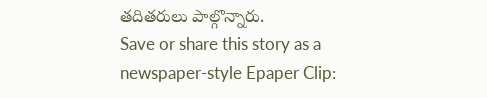తదితరులు పాల్గొన్నారు.
Save or share this story as a newspaper-style Epaper Clip: